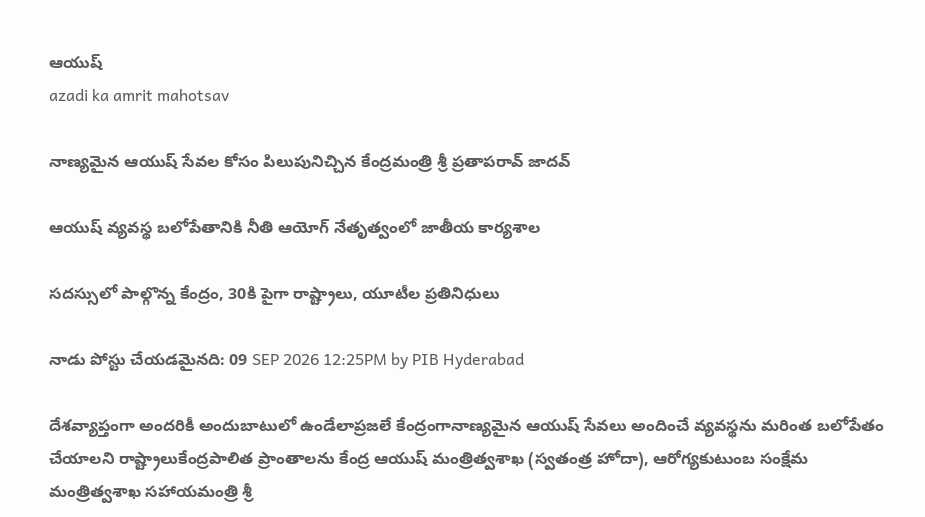ఆయుష్
azadi ka amrit mahotsav

నాణ్యమైన ఆయుష్ సేవల కోసం పిలుపునిచ్చిన కేంద్రమంత్రి శ్రీ ప్రతాపరావ్ జాదవ్

ఆయుష్ వ్యవస్థ బలోపేతానికి నీతి ఆయోగ్ నేతృత్వంలో జాతీయ కార్యశాల

సదస్సులో పాల్గొన్న కేంద్రం, 30కి పైగా రాష్ట్రాలు, యూటీల ప్రతినిధులు

నాడు పోస్టు చేయడమైనది: 09 SEP 2026 12:25PM by PIB Hyderabad

దేశవ్యాప్తంగా అందరికీ అందుబాటులో ఉండేలాప్రజలే కేంద్రంగానాణ్యమైన ఆయుష్ సేవలు అందించే వ్యవస్థను మరింత బలోపేతం చేయాలని రాష్ట్రాలుకేంద్రపాలిత ప్రాంతాలను కేంద్ర ఆయుష్ మంత్రిత్వశాఖ (స్వతంత్ర హోదా), ఆరోగ్యకుటుంబ సంక్షేమ మంత్రిత్వశాఖ సహాయమంత్రి శ్రీ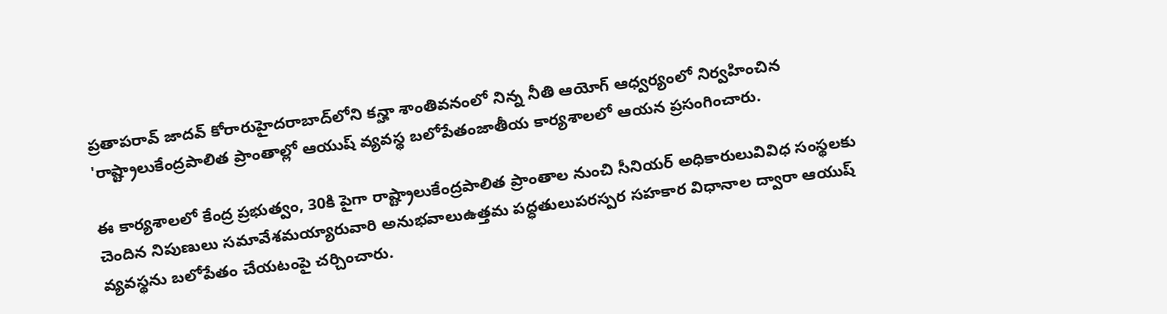ప్రతాపరావ్ జాదవ్ కోరారుహైదరాబాద్‌లోని కన్హా శాంతివనంలో నిన్న నీతి ఆయోగ్ ఆధ్వర్యంలో నిర్వహించిన 'రాష్ట్రాలుకేంద్రపాలిత ప్రాంతాల్లో ఆయుష్ వ్యవస్థ బలోపేతంజాతీయ కార్యశాలలో ఆయన ప్రసంగించారు.

ఈ కార్యశాలలో కేంద్ర ప్రభుత్వం, 30కి పైగా రాష్ట్రాలుకేంద్రపాలిత ప్రాంతాల నుంచి సీనియర్ అధికారులువివిధ సంస్థలకు చెందిన నిపుణులు సమావేశమయ్యారువారి అనుభవాలుఉత్తమ పద్ధతులుపరస్పర సహకార విధానాల ద్వారా ఆయుష్ వ్యవస్థను బలోపేతం చేయటంపై చర్చించారు.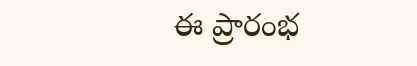ఈ ప్రారంభ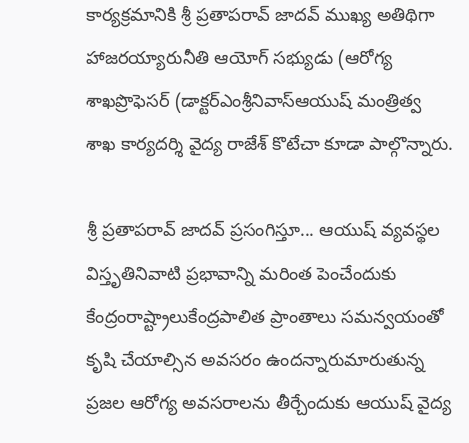కార్యక్రమానికి శ్రీ ప్రతాపరావ్ జాదవ్ ముఖ్య అతిథిగా హాజరయ్యారునీతి ఆయోగ్ సభ్యుడు (ఆరోగ్య శాఖప్రొఫెసర్ (డాక్టర్ఎంశ్రీనివాస్ఆయుష్ మంత్రిత్వ శాఖ కార్యదర్శి వైద్య రాజేశ్ కొటేచా కూడా పాల్గొన్నారు.

శ్రీ ప్రతాపరావ్ జాదవ్ ప్రసంగిస్తూ... ఆయుష్ వ్యవస్థల విస్తృతినివాటి ప్రభావాన్ని మరింత పెంచేందుకు కేంద్రంరాష్ట్రాలుకేంద్రపాలిత ప్రాంతాలు సమన్వయంతో కృషి చేయాల్సిన అవసరం ఉందన్నారుమారుతున్న ప్రజల ఆరోగ్య అవసరాలను తీర్చేందుకు ఆయుష్ వైద్య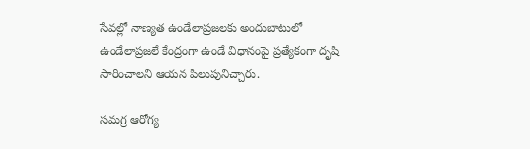సేవల్లో నాణ్యత ఉండేలాప్రజలకు అందుబాటులో ఉండేలాప్రజలే కేంద్రంగా ఉండే విధానంపై ప్రత్యేకంగా దృషి సారించాలని ఆయన పిలుపునిచ్చారు.

సమగ్ర ఆరోగ్య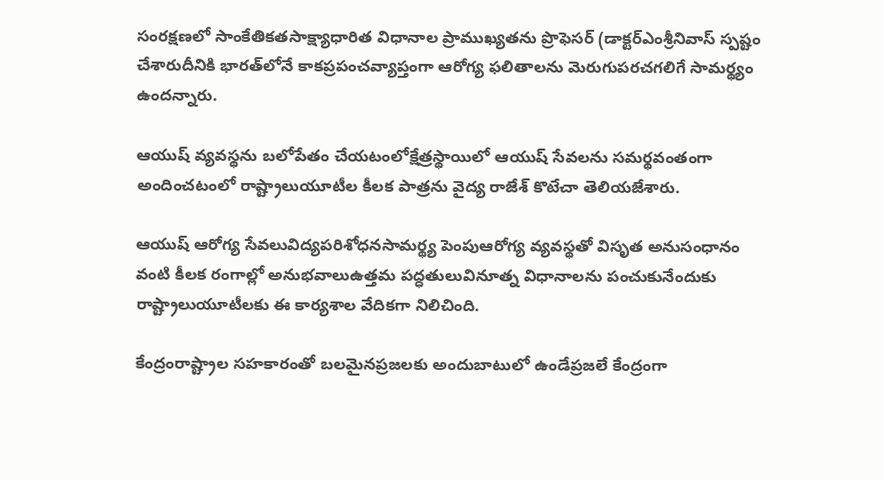సంరక్షణలో సాంకేతికతసాక్ష్యాధారిత విధానాల ప్రాముఖ్యతను ప్రొఫెసర్ (డాక్టర్ఎంశ్రీనివాస్ స్పష్టం చేశారుదీనికి భారత్‌లోనే కాకప్రపంచవ్యాప్తంగా ఆరోగ్య ఫలితాలను మెరుగుపరచగలిగే సామర్థ్యం ఉందన్నారు.

ఆయుష్ వ్యవస్థను బలోపేతం చేయటంలోక్షేత్రస్థాయిలో ఆయుష్ సేవలను సమర్థవంతంగా అందించటంలో రాష్ట్రాలుయూటీల కీలక పాత్రను వైద్య రాజేశ్ కొటేచా తెలియజేశారు.

ఆయుష్ ఆరోగ్య సేవలువిద్యపరిశోధనసామర్థ్య పెంపుఆరోగ్య వ్యవస్థతో విసృత అనుసంధానం వంటి కీలక రంగాల్లో అనుభవాలుఉత్తమ పద్ధతులువినూత్న విధానాలను పంచుకునేందుకు రాష్ట్రాలుయూటీలకు ఈ కార్యశాల వేదికగా నిలిచింది.

కేంద్రంరాష్ట్రాల సహకారంతో బలమైనప్రజలకు అందుబాటులో ఉండేప్రజలే కేంద్రంగా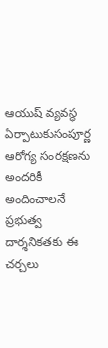ఆయుష్ వ్యవస్థ ఏర్పాటుకుసంపూర్ణ ఆరోగ్య సంరక్షణను అందరికీ అందించాలనే ప్రభుత్వ దార్శనికతకు ఈ చర్చలు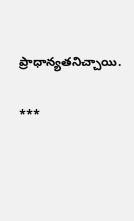ప్రాధాన్యతనిచ్చాయి.

***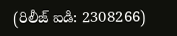(రిలీజ్ ఐడి: 2308266)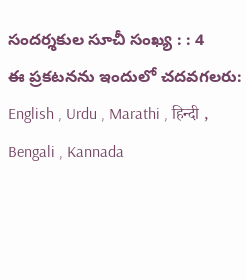సందర్శకుల సూచీ సంఖ్య : : 4
ఈ ప్రకటనను ఇందులో చదవగలరు: English , Urdu , Marathi , हिन्दी , Bengali , Kannada